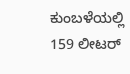ಕುಂಬಳೆಯಲ್ಲಿ 159 ಲೀಟರ್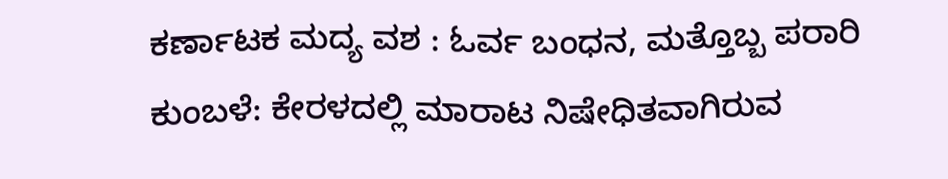ಕರ್ಣಾಟಕ ಮದ್ಯ ವಶ : ಓರ್ವ ಬಂಧನ, ಮತ್ತೊಬ್ಬ ಪರಾರಿ
ಕುಂಬಳೆ: ಕೇರಳದಲ್ಲಿ ಮಾರಾಟ ನಿಷೇಧಿತವಾಗಿರುವ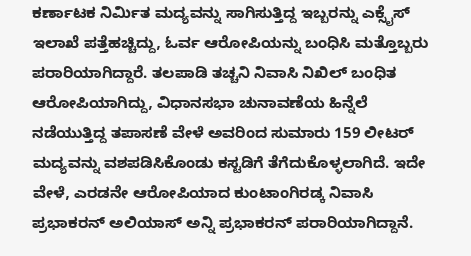ಕರ್ಣಾಟಕ ನಿರ್ಮಿತ ಮದ್ಯವನ್ನು ಸಾಗಿಸುತ್ತಿದ್ದ ಇಬ್ಬರನ್ನು ಎಕ್ಸೈಸ್ ಇಲಾಖೆ ಪತ್ತೆಹಚ್ಚಿದ್ದು, ಓರ್ವ ಆರೋಪಿಯನ್ನು ಬಂಧಿಸಿ ಮತ್ತೊಬ್ಬರು ಪರಾರಿಯಾಗಿದ್ದಾರೆ. ತಲಪಾಡಿ ತಚ್ಚನಿ ನಿವಾಸಿ ನಿಖಿಲ್ ಬಂಧಿತ ಆರೋಪಿಯಾಗಿದ್ದು, ವಿಧಾನಸಭಾ ಚುನಾವಣೆಯ ಹಿನ್ನೆಲೆ ನಡೆಯುತ್ತಿದ್ದ ತಪಾಸಣೆ ವೇಳೆ ಅವರಿಂದ ಸುಮಾರು 159 ಲೀಟರ್ ಮದ್ಯವನ್ನು ವಶಪಡಿಸಿಕೊಂಡು ಕಸ್ಟಡಿಗೆ ತೆಗೆದುಕೊಳ್ಳಲಾಗಿದೆ. ಇದೇ ವೇಳೆ, ಎರಡನೇ ಆರೋಪಿಯಾದ ಕುಂಟಾಂಗಿರಡ್ಕ ನಿವಾಸಿ ಪ್ರಭಾಕರನ್ ಅಲಿಯಾಸ್ ಅನ್ನಿ ಪ್ರಭಾಕರನ್ ಪರಾರಿಯಾಗಿದ್ದಾನೆ.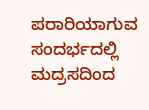ಪರಾರಿಯಾಗುವ ಸಂದರ್ಭದಲ್ಲಿ ಮದ್ರಸದಿಂದ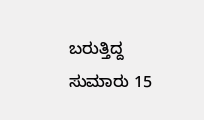ಬರುತ್ತಿದ್ದ ಸುಮಾರು 15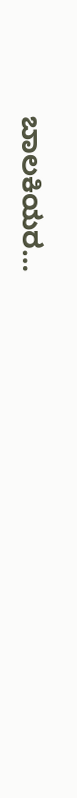ಬಾಲಕಿಯರ…